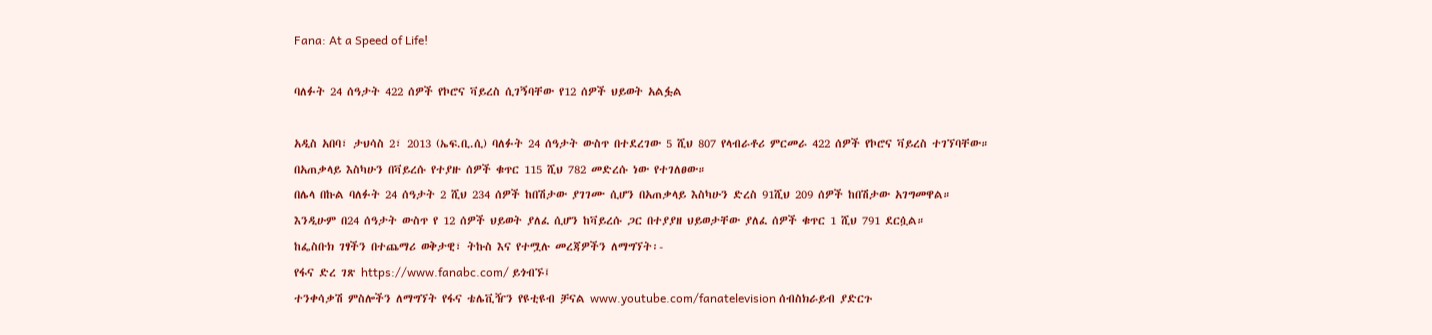Fana: At a Speed of Life!

ባለፉት 24 ሰዓታት 422 ሰዎች የኮሮና ቫይረስ ሲገኝባቸው የ12 ሰዎች ህይወት አልፏል

አዲስ አበባ፣ ታህሳስ 2፣ 2013 (ኤፍ.ቢ.ሲ) ባለፉት 24 ሰዓታት ውስጥ በተደረገው 5 ሺህ 807 የላብራቶሪ ምርመራ 422 ሰዎች የኮሮና ቫይረስ ተገኘባቸው።
በአጠቃላይ እስካሁን በቫይረሱ የተያዙ ሰዎች ቁጥር 115 ሺህ 782 መድረሱ ነው የተገለፀው።
በሌላ በኩል ባለፉት 24 ሰዓታት 2 ሺህ 234 ሰዎች ከበሽታው ያገገሙ ሲሆን በአጠቃላይ እስካሁን ድረስ 91ሺህ 209 ሰዎች ከበሽታው አገግመዋል።
እንዲሁም በ24 ሰዓታት ውስጥ የ 12 ሰዎች ህይወት ያለፈ ሲሆን ከቫይረሱ ጋር በተያያዘ ህይወታቸው ያለፈ ሰዎች ቁጥር 1 ሺህ 791 ደርሷል።
ከፌስቡክ ገፃችን በተጨማሪ ወቅታዊ፣ ትኩስ እና የተሟሉ መረጃዎችን ለማግኘት፡-
የፋና ድረ ገጽ https://www.fanabc.com/ ይጎብኙ፤
ተንቀሳቃሽ ምስሎችን ለማግኘት የፋና ቴሌቪዥን የዩቲዩብ ቻናል www.youtube.com/fanatelevision ሰብስክራይብ ያድርጉ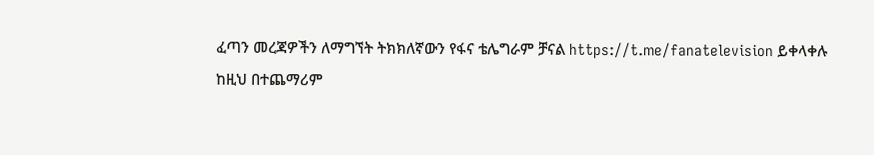ፈጣን መረጃዎችን ለማግኘት ትክክለኛውን የፋና ቴሌግራም ቻናል https://t.me/fanatelevision ይቀላቀሉ
ከዚህ በተጨማሪም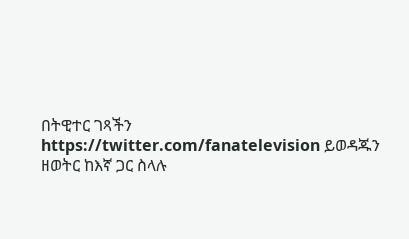በትዊተር ገጻችን https://twitter.com/fanatelevision ይወዳጁን
ዘወትር ከእኛ ጋር ስላሉ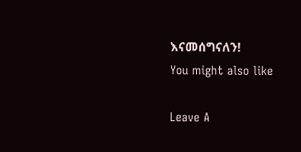እናመሰግናለን!
You might also like

Leave A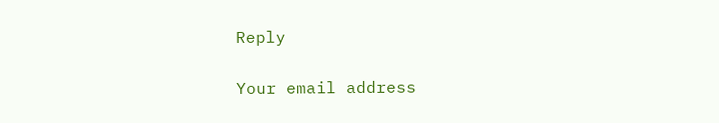Reply

Your email address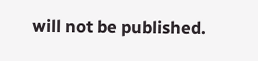will not be published.